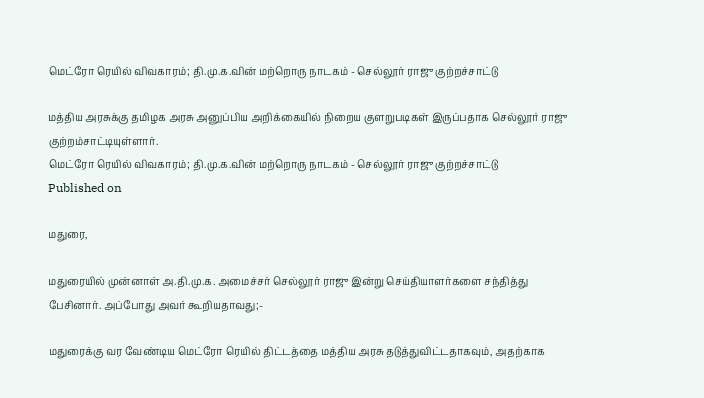மெட்ரோ ரெயில் விவகாரம்; தி.மு.க.வின் மற்றொரு நாடகம் - செல்லூர் ராஜு குற்றச்சாட்டு

மத்திய அரசுக்கு தமிழக அரசு அனுப்பிய அறிக்கையில் நிறைய குளறுபடிகள் இருப்பதாக செல்லூர் ராஜு குற்றம்சாட்டியுள்ளார்.
மெட்ரோ ரெயில் விவகாரம்; தி.மு.க.வின் மற்றொரு நாடகம் - செல்லூர் ராஜு குற்றச்சாட்டு
Published on

மதுரை,

மதுரையில் முன்னாள் அ.தி.மு.க. அமைச்சர் செல்லூர் ராஜு இன்று செய்தியாளர்களை சந்தித்து பேசினார். அப்போது அவர் கூறியதாவது;-

மதுரைக்கு வர வேண்டிய மெட்ரோ ரெயில் திட்டத்தை மத்திய அரசு தடுத்துவிட்டதாகவும், அதற்காக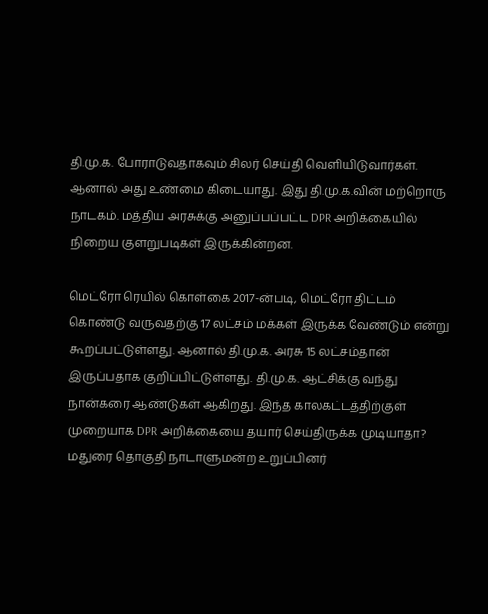தி.மு.க. போராடுவதாகவும் சிலர் செய்தி வெளியிடுவார்கள். ஆனால் அது உண்மை கிடையாது. இது தி.மு.க.வின் மற்றொரு நாடகம். மத்திய அரசுக்கு அனுப்பப்பட்ட DPR அறிக்கையில் நிறைய குளறுபடிகள் இருக்கின்றன.

மெட்ரோ ரெயில் கொள்கை 2017-ன்படி, மெட்ரோ திட்டம் கொண்டு வருவதற்கு 17 லட்சம் மக்கள் இருக்க வேண்டும் என்று கூறப்பட்டுள்ளது. ஆனால் தி.மு.க. அரசு 15 லட்சம்தான் இருப்பதாக குறிப்பிட்டுள்ளது. தி.மு.க. ஆட்சிக்கு வந்து நான்கரை ஆண்டுகள் ஆகிறது. இந்த காலகட்டத்திற்குள் முறையாக DPR அறிக்கையை தயார் செய்திருக்க முடியாதா? மதுரை தொகுதி நாடாளுமன்ற உறுப்பினர்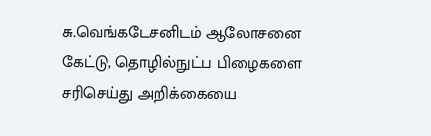சு.வெங்கடேசனிடம் ஆலோசனை கேட்டு, தொழில்நுட்ப பிழைகளை சரிசெய்து அறிக்கையை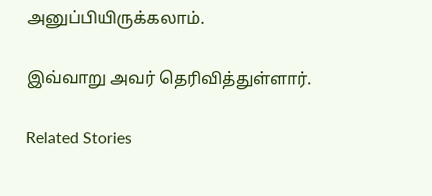அனுப்பியிருக்கலாம்.

இவ்வாறு அவர் தெரிவித்துள்ளார்.

Related Stories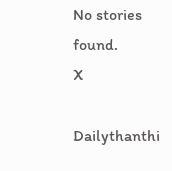No stories found.
X

Dailythanthi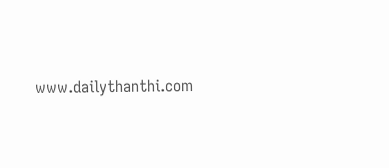www.dailythanthi.com